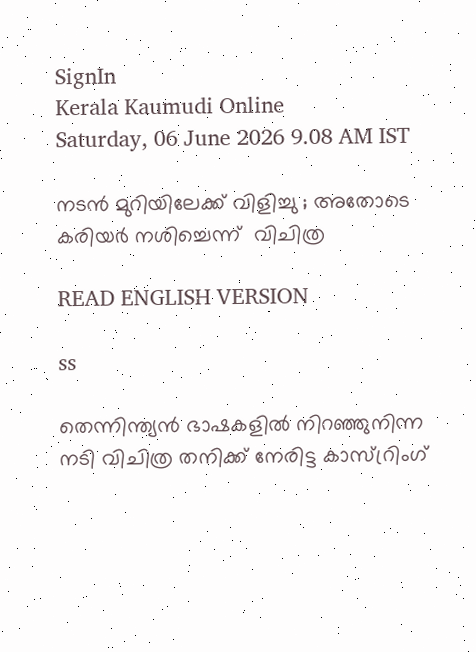SignIn
Kerala Kaumudi Online
Saturday, 06 June 2026 9.08 AM IST

നടൻ മുറിയിലേക്ക് വിളിച്ചു ; അതോടെ കരിയർ നശിച്ചെന്ന് ‌ വിചിത്ര

READ ENGLISH VERSION

ss

തെന്നിന്ത്യൻ ഭാഷകളിൽ നിറഞ്ഞുനിന്ന നടി വിചിത്ര തനിക്ക് നേരിട്ട കാസ്റ്രിംഗ്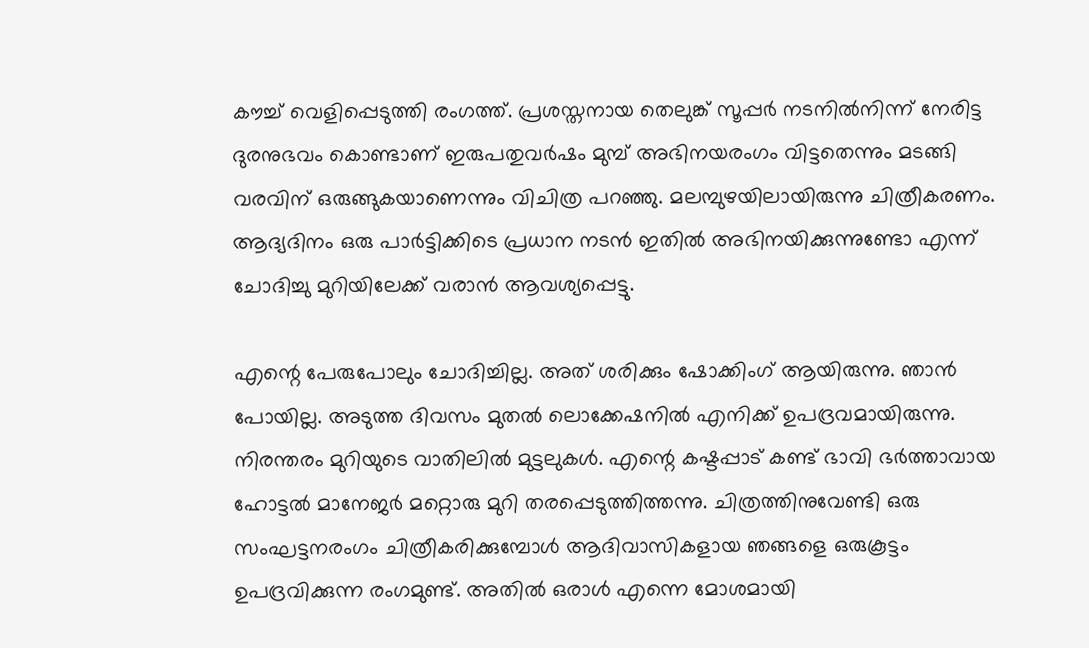കൗച്ച് വെളിപ്പെടുത്തി രംഗത്ത്. പ്രശസ്തനായ തെലുങ്ക് സൂപ്പർ നടനിൽനിന്ന് നേരിട്ട ദുരനുഭവം കൊണ്ടാണ് ഇരുപതുവർഷം മുമ്പ് അഭിനയരംഗം വിട്ടതെന്നും മടങ്ങി വരവിന് ഒരുങ്ങുകയാണെന്നും വിചിത്ര പറഞ്ഞു. മലമ്പുഴയിലായിരുന്നു ചിത്രീകരണം. ആദ്യദിനം ഒരു പാർട്ടിക്കിടെ പ്രധാന നടൻ ഇതിൽ അഭിനയിക്കുന്നുണ്ടോ എന്ന് ചോദിച്ചു മുറിയിലേക്ക് വരാൻ ആവശ്യപ്പെട്ടു.

എന്റെ പേരുപോലും ചോദിച്ചില്ല. അത് ശരിക്കും ഷോക്കിംഗ് ആയിരുന്നു. ഞാൻ പോയില്ല. അടുത്ത ദിവസം മുതൽ ലൊക്കേഷനിൽ എനിക്ക് ഉപദ്രവമായിരുന്നു. നിരന്തരം മുറിയുടെ വാതിലിൽ മുട്ടലുകൾ. എന്റെ കഷ്ടപ്പാട് കണ്ട് ഭാവി ഭർത്താവായ ഹോട്ടൽ മാനേജർ മറ്റൊരു മുറി തരപ്പെടുത്തിത്തന്നു. ചിത്രത്തിനുവേണ്ടി ഒരു സംഘട്ടനരംഗം ചിത്രീകരിക്കുമ്പോൾ ആദിവാസികളായ ഞങ്ങളെ ഒരുകൂട്ടം ഉപദ്രവിക്കുന്ന രംഗമുണ്ട്. അതിൽ ഒരാൾ എന്നെ മോശമായി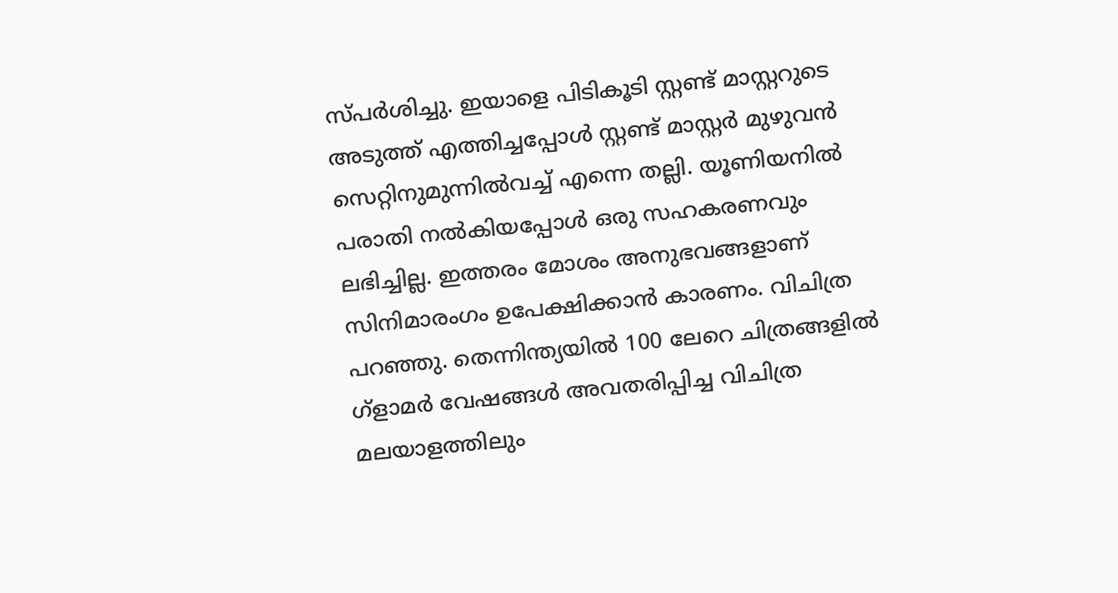സ്പർശിച്ചു. ഇയാളെ പിടികൂടി സ്റ്റണ്ട് മാസ്റ്ററുടെ അടുത്ത് എത്തിച്ചപ്പോൾ സ്റ്റണ്ട് മാസ്റ്റർ മുഴുവൻ സെറ്റിനുമുന്നിൽവച്ച് എന്നെ തല്ലി. യൂണിയനിൽ പരാതി നൽകിയപ്പോൾ ഒരു സഹകരണവും ലഭിച്ചില്ല. ഇത്തരം മോശം അനുഭവങ്ങളാണ് സിനിമാരംഗം ഉപേക്ഷിക്കാൻ കാരണം. വിചിത്ര പറഞ്ഞു. തെന്നിന്ത്യയിൽ 100 ലേറെ ചിത്രങ്ങളിൽ ഗ്ളാമർ വേഷങ്ങൾ അവതരിപ്പിച്ച വിചിത്ര മലയാളത്തിലും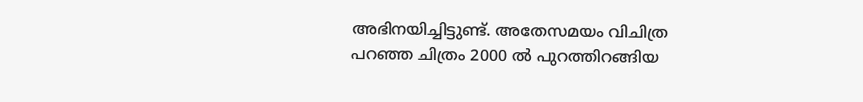അഭിനയിച്ചിട്ടുണ്ട്. അതേസമയം വിചിത്ര പറഞ്ഞ ചിത്രം 2000 ൽ പുറത്തിറങ്ങിയ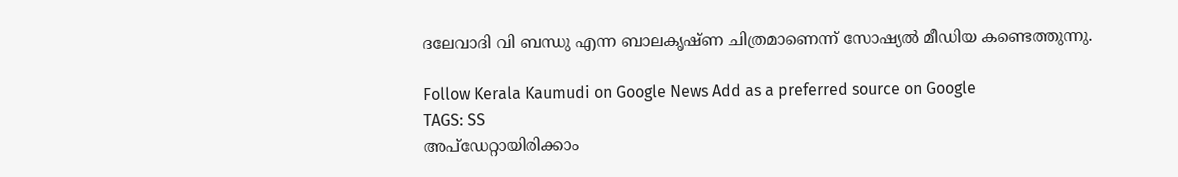ദലേവാദി വി ബന്ധു എന്ന ബാലകൃഷ്ണ ചിത്രമാണെന്ന് സോഷ്യൽ മീഡിയ കണ്ടെത്തുന്നു.

Follow Kerala Kaumudi on Google News Add as a preferred source on Google
TAGS: SS
അപ്ഡേറ്റായിരിക്കാം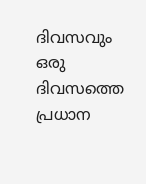ദിവസവും
ഒരു ദിവസത്തെ പ്രധാന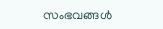സംഭവങ്ങൾ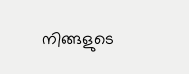നിങ്ങളുടെ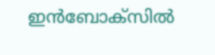ഇൻബോക്സിൽ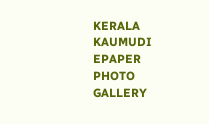KERALA KAUMUDI EPAPER
PHOTO GALLERY